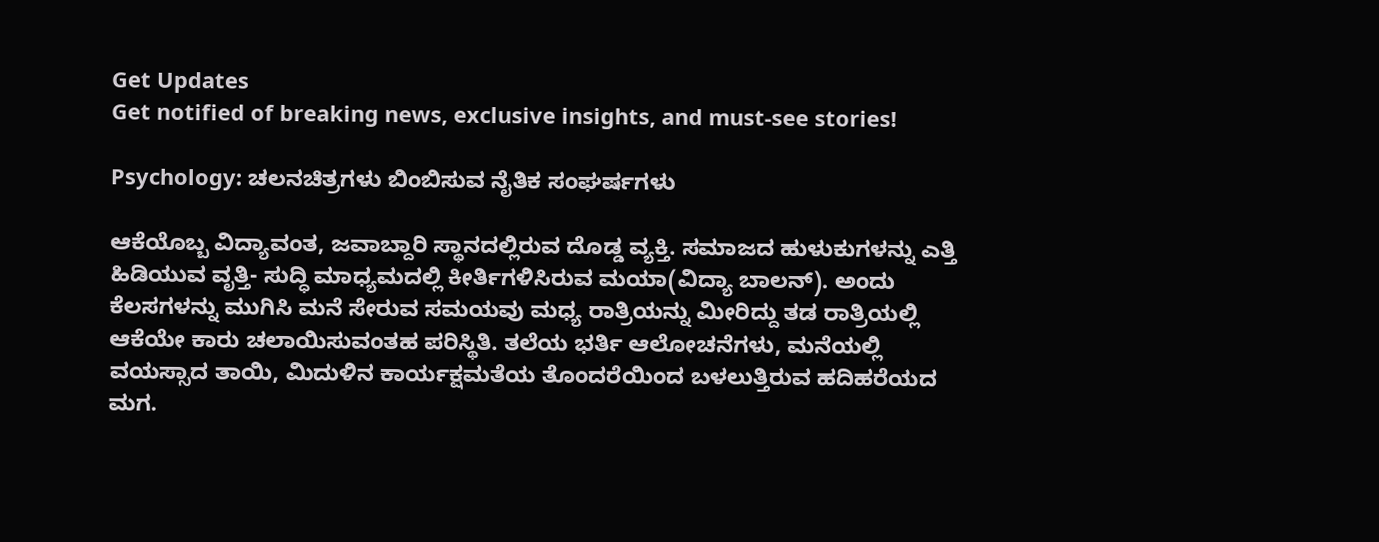Get Updates
Get notified of breaking news, exclusive insights, and must-see stories!

Psychology: ಚಲನಚಿತ್ರಗಳು ಬಿಂಬಿಸುವ ನೈತಿಕ ಸಂಘರ್ಷಗಳು

ಆಕೆಯೊಬ್ಬ ವಿದ್ಯಾವಂತ, ಜವಾಬ್ದಾರಿ ಸ್ಥಾನದಲ್ಲಿರುವ ದೊಡ್ಡ ವ್ಯಕ್ತಿ. ಸಮಾಜದ ಹುಳುಕುಗಳನ್ನು ಎತ್ತಿ ಹಿಡಿಯುವ ವೃತ್ತಿ- ಸುದ್ಧಿ ಮಾಧ್ಯಮದಲ್ಲಿ ಕೀರ್ತಿಗಳಿಸಿರುವ ಮಯಾ(ವಿದ್ಯಾ ಬಾಲನ್‌). ಅಂದು ಕೆಲಸಗಳನ್ನು ಮುಗಿಸಿ ಮನೆ ಸೇರುವ ಸಮಯವು ಮಧ್ಯ ರಾತ್ರಿಯನ್ನು ಮೀರಿದ್ದು ತಡ ರಾತ್ರಿಯಲ್ಲಿ ಆಕೆಯೇ ಕಾರು ಚಲಾಯಿಸುವಂತಹ ಪರಿಸ್ಥಿತಿ. ತಲೆಯ ಭರ್ತಿ ಆಲೋಚನೆಗಳು, ಮನೆಯಲ್ಲಿ ವಯಸ್ಸಾದ ತಾಯಿ, ಮಿದುಳಿನ ಕಾರ್ಯಕ್ಷಮತೆಯ ತೊಂದರೆಯಿಂದ ಬಳಲುತ್ತಿರುವ ಹದಿಹರೆಯದ ಮಗ.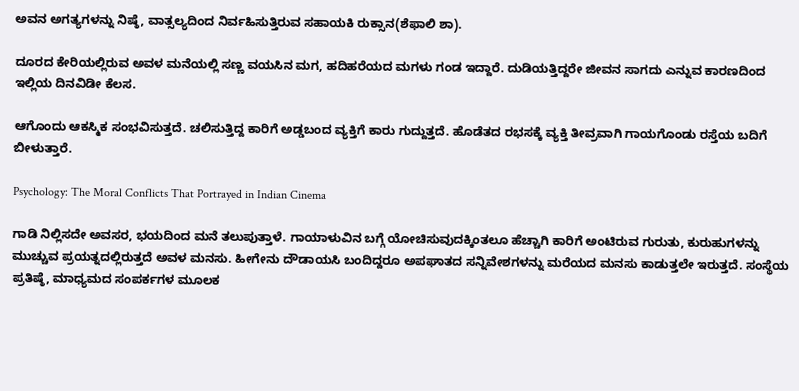ಅವನ ಅಗತ್ಯಗಳನ್ನು ನಿಷ್ಠೆ, ವಾತ್ಸಲ್ಯದಿಂದ ನಿರ್ವಹಿಸುತ್ತಿರುವ ಸಹಾಯಕಿ ರುಕ್ಸಾನ(ಶೆಫಾಲಿ ಶಾ).

ದೂರದ ಕೇರಿಯಲ್ಲಿರುವ ಅವಳ ಮನೆಯಲ್ಲಿ ಸಣ್ಣ ವಯಸಿನ ಮಗ, ಹದಿಹರೆಯದ ಮಗಳು ಗಂಡ ಇದ್ದಾರೆ. ದುಡಿಯತ್ತಿದ್ದರೇ ಜೀವನ ಸಾಗದು ಎನ್ನುವ ಕಾರಣದಿಂದ ಇಲ್ಲಿಯ ದಿನವಿಡೀ ಕೆಲಸ.

ಆಗೊಂದು ಆಕಸ್ಮಿಕ ಸಂಭವಿಸುತ್ತದೆ. ಚಲಿಸುತ್ತಿದ್ದ ಕಾರಿಗೆ ಅಡ್ಡಬಂದ ವ್ಯಕ್ತಿಗೆ ಕಾರು ಗುದ್ದುತ್ತದೆ. ಹೊಡೆತದ ರಭಸಕ್ಕೆ ವ್ಯಕ್ತಿ ತೀವ್ರವಾಗಿ ಗಾಯಗೊಂಡು ರಸ್ತೆಯ ಬದಿಗೆ ಬೀಳುತ್ತಾರೆ.

Psychology: The Moral Conflicts That Portrayed in Indian Cinema

ಗಾಡಿ ನಿಲ್ಲಿಸದೇ ಅವಸರ, ಭಯದಿಂದ ಮನೆ ತಲುಪುತ್ತಾಳೆ. ಗಾಯಾಳುವಿನ ಬಗ್ಗೆ ಯೋಚಿಸುವುದಕ್ಕಿಂತಲೂ ಹೆಚ್ಚಾಗಿ ಕಾರಿಗೆ ಅಂಟಿರುವ ಗುರುತು, ಕುರುಹುಗಳನ್ನು ಮುಚ್ಚುವ ಪ್ರಯತ್ನದಲ್ಲಿರುತ್ತದೆ ಅವಳ ಮನಸು. ಹೀಗೇನು ದೌಡಾಯಸಿ ಬಂದಿದ್ದರೂ ಅಪಘಾತದ ಸನ್ನಿವೇಶಗಳನ್ನು ಮರೆಯದ ಮನಸು ಕಾಡುತ್ತಲೇ ಇರುತ್ತದೆ. ಸಂಸ್ಥೆಯ ಪ್ರತಿಷ್ಠೆ, ಮಾಧ್ಯಮದ ಸಂಪರ್ಕಗಳ ಮೂಲಕ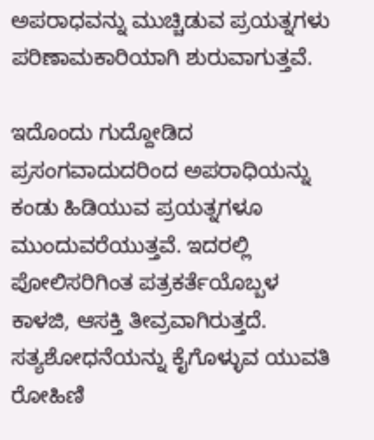ಅಪರಾಧವನ್ನು ಮುಚ್ಚಿಡುವ ಪ್ರಯತ್ನಗಳು ಪರಿಣಾಮಕಾರಿಯಾಗಿ ಶುರುವಾಗುತ್ತವೆ.

ಇದೊಂದು ಗುದ್ದೋಡಿದ ಪ್ರಸಂಗವಾದುದರಿಂದ ಅಪರಾಧಿಯನ್ನು ಕಂಡು ಹಿಡಿಯುವ ಪ್ರಯತ್ನಗಳೂ ಮುಂದುವರೆಯುತ್ತವೆ. ಇದರಲ್ಲಿ ಪೋಲಿಸರಿಗಿಂತ ಪತ್ರಕರ್ತೆಯೊಬ್ಬಳ ಕಾಳಜಿ, ಆಸಕ್ತಿ ತೀವ್ರವಾಗಿರುತ್ತದೆ. ಸತ್ಯಶೋಧನೆಯನ್ನು ಕೈಗೊಳ್ಳುವ ಯುವತಿ ರೋಹಿಣಿ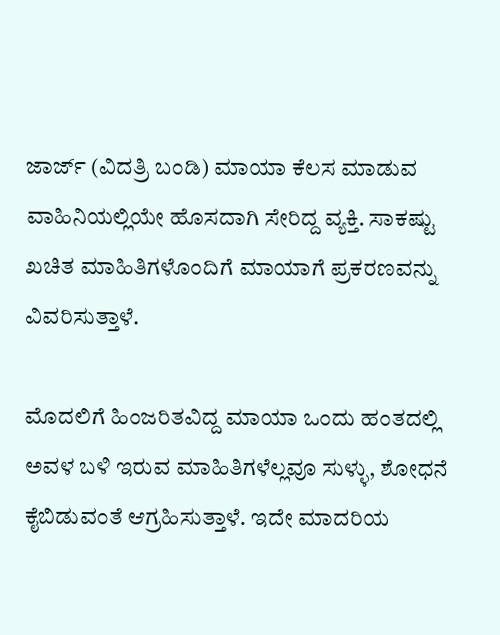ಜಾರ್ಜ್ (ವಿದತ್ರಿ ಬಂಡಿ) ಮಾಯಾ ಕೆಲಸ ಮಾಡುವ ವಾಹಿನಿಯಲ್ಲಿಯೇ ಹೊಸದಾಗಿ ಸೇರಿದ್ದ ವ್ಯಕ್ತಿ. ಸಾಕಷ್ಟು ಖಚಿತ ಮಾಹಿತಿಗಳೊಂದಿಗೆ ಮಾಯಾಗೆ ಪ್ರಕರಣವನ್ನು ವಿವರಿಸುತ್ತಾಳೆ.

ಮೊದಲಿಗೆ ಹಿಂಜರಿತವಿದ್ದ ಮಾಯಾ ಒಂದು ಹಂತದಲ್ಲಿ ಅವಳ ಬಳಿ ಇರುವ ಮಾಹಿತಿಗಳೆಲ್ಲವೂ ಸುಳ್ಳು, ಶೋಧನೆ ಕೈಬಿಡುವಂತೆ ಆಗ್ರಹಿಸುತ್ತಾಳೆ. ಇದೇ ಮಾದರಿಯ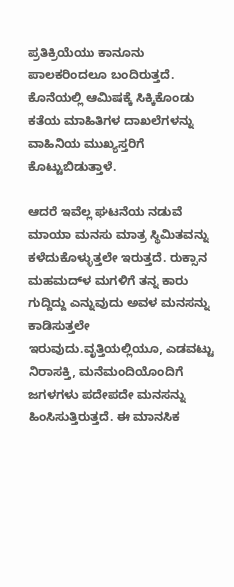ಪ್ರತಿಕ್ರಿಯೆಯು ಕಾನೂನು ಪಾಲಕರಿಂದಲೂ ಬಂದಿರುತ್ತದೆ. ಕೊನೆಯಲ್ಲಿ ಆಮಿಷಕ್ಕೆ ಸಿಕ್ಕಿಕೊಂಡು ಕತೆಯ ಮಾಹಿತಿಗಳ ದಾಖಲೆಗಳನ್ನು ವಾಹಿನಿಯ ಮುಖ್ಯಸ್ತರಿಗೆ ಕೊಟ್ಟುಬಿಡುತ್ತಾಳೆ.

ಆದರೆ ಇವೆಲ್ಲ ಘಟನೆಯ ನಡುವೆ ಮಾಯಾ ಮನಸು ಮಾತ್ರ ಸ್ಥಿಮಿತವನ್ನು ಕಳೆದುಕೊಳ್ಳುತ್ತಲೇ ಇರುತ್ತದೆ. ರುಕ್ಸಾನ ಮಹಮದ್‌ಳ ಮಗಳಿಗೆ ತನ್ನ ಕಾರು ಗುದ್ದಿದ್ದು ಎನ್ನುವುದು ಅವಳ ಮನಸನ್ನು ಕಾಡಿಸುತ್ತಲೇ ಇರುವುದು.ವೃತ್ತಿಯಲ್ಲಿಯೂ, ಎಡವಟ್ಟು ನಿರಾಸಕ್ತಿ, ಮನೆಮಂದಿಯೊಂದಿಗೆ ಜಗಳಗಳು ಪದೇಪದೇ ಮನಸನ್ನು ಹಿಂಸಿಸುತ್ತಿರುತ್ತದೆ. ಈ ಮಾನಸಿಕ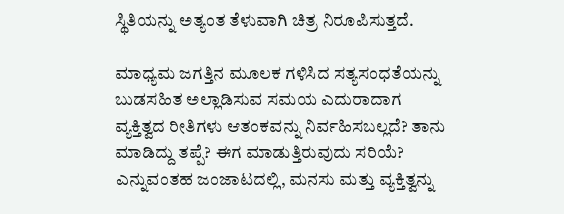ಸ್ಥಿತಿಯನ್ನು ಅತ್ಯಂತ ತೆಳುವಾಗಿ ಚಿತ್ರ ನಿರೂಪಿಸುತ್ತದೆ.

ಮಾಧ್ಯಮ ಜಗತ್ತಿನ ಮೂಲಕ ಗಳಿಸಿದ ಸತ್ಯಸಂಧತೆಯನ್ನು ಬುಡಸಹಿತ ಅಲ್ಲಾಡಿಸುವ ಸಮಯ ಎದುರಾದಾಗ ವ್ಯಕ್ತಿತ್ವದ ರೀತಿಗಳು ಆತಂಕವನ್ನು ನಿರ್ವಹಿಸಬಲ್ಲದೆ? ತಾನು ಮಾಡಿದ್ದು ತಪ್ಪೆ? ಈಗ ಮಾಡುತ್ತಿರುವುದು ಸರಿಯೆ? ಎನ್ನುವಂತಹ ಜಂಜಾಟದಲ್ಲಿ, ಮನಸು ಮತ್ತು ವ್ಯಕ್ತಿತ್ವನ್ನು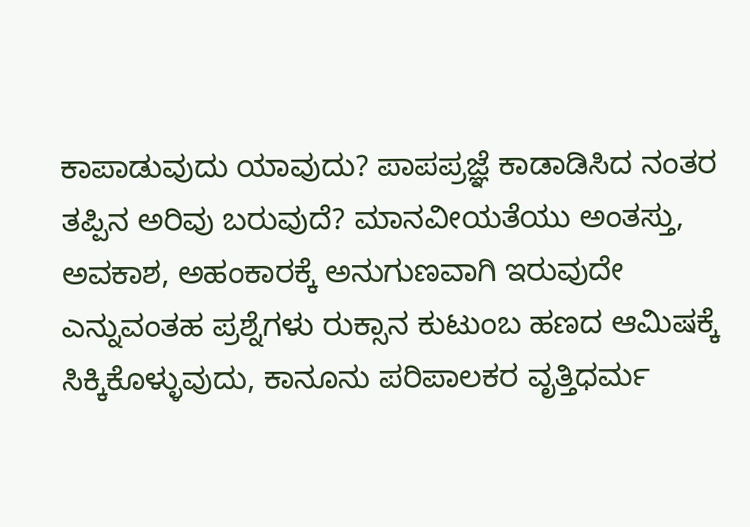ಕಾಪಾಡುವುದು ಯಾವುದು? ಪಾಪಪ್ರಜ್ಞೆ ಕಾಡಾಡಿಸಿದ ನಂತರ ತಪ್ಪಿನ ಅರಿವು ಬರುವುದೆ? ಮಾನವೀಯತೆಯು ಅಂತಸ್ತು, ಅವಕಾಶ, ಅಹಂಕಾರಕ್ಕೆ ಅನುಗುಣವಾಗಿ ಇರುವುದೇ ಎನ್ನುವಂತಹ ಪ್ರಶ್ನೆಗಳು ರುಕ್ಸಾನ ಕುಟುಂಬ ಹಣದ ಆಮಿಷಕ್ಕೆ ಸಿಕ್ಕಿಕೊಳ್ಳುವುದು, ಕಾನೂನು ಪರಿಪಾಲಕರ ವೃತ್ತಿಧರ್ಮ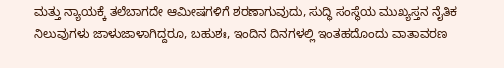ಮತ್ತು ನ್ಯಾಯಕ್ಕೆ ತಲೆಬಾಗದೇ ಆಮೀಷಗಳಿಗೆ ಶರಣಾಗುವುದು, ಸುದ್ಧಿ ಸಂಸ್ಥೆಯ ಮುಖ್ಯಸ್ತನ ನೈತಿಕ ನಿಲುವುಗಳು ಜಾಳುಜಾಳಾಗಿದ್ದರೂ, ಬಹುಶಃ, ಇಂದಿನ ದಿನಗಳಲ್ಲಿ ಇಂತಹದೊಂದು ವಾತಾವರಣ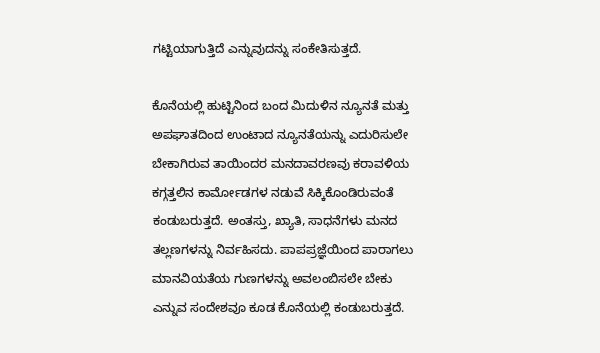ಗಟ್ಟಿಯಾಗುತ್ತಿದೆ ಎನ್ನುವುದನ್ನು ಸಂಕೇತಿಸುತ್ತದೆ.

ಕೊನೆಯಲ್ಲಿ ಹುಟ್ಟಿನಿಂದ ಬಂದ ಮಿದುಳಿನ ನ್ಯೂನತೆ ಮತ್ತು ಅಪಘಾತದಿಂದ ಉಂಟಾದ ನ್ಯೂನತೆಯನ್ನು ಎದುರಿಸುಲೇ ಬೇಕಾಗಿರುವ ತಾಯಿಂದರ ಮನದಾವರಣವು ಕರಾವಳಿಯ ಕಗ್ಗತ್ತಲಿನ ಕಾರ್ಮೋಡಗಳ ನಡುವೆ ಸಿಕ್ಕಿಕೊಂಡಿರುವಂತೆ ಕಂಡುಬರುತ್ತದೆ. ಅಂತಸ್ತು, ಖ್ಯಾತಿ, ಸಾಧನೆಗಳು ಮನದ ತಲ್ಲಣಗಳನ್ನು ನಿರ್ವಹಿಸದು. ಪಾಪಪ್ರಜ್ಞೆಯಿಂದ ಪಾರಾಗಲು ಮಾನವಿಯತೆಯ ಗುಣಗಳನ್ನು ಅವಲಂಬಿಸಲೇ ಬೇಕು ಎನ್ನುವ ಸಂದೇಶವೂ ಕೂಡ ಕೊನೆಯಲ್ಲಿ ಕಂಡುಬರುತ್ತದೆ.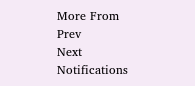More From
Prev
Next
Notifications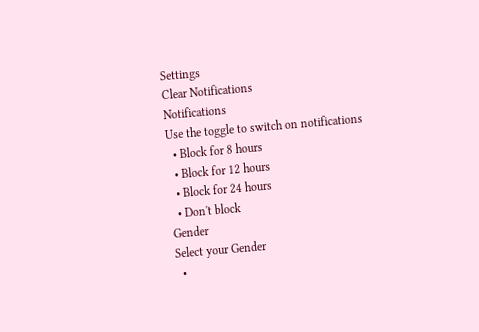Settings
Clear Notifications
Notifications
Use the toggle to switch on notifications
  • Block for 8 hours
  • Block for 12 hours
  • Block for 24 hours
  • Don't block
Gender
Select your Gender
  •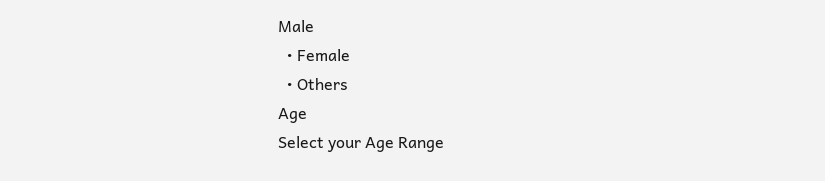Male
  • Female
  • Others
Age
Select your Age Range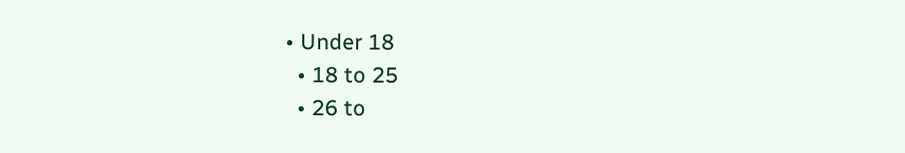• Under 18
  • 18 to 25
  • 26 to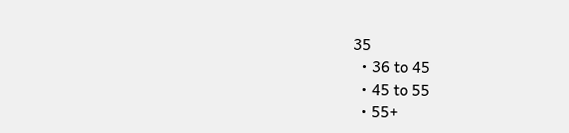35
  • 36 to 45
  • 45 to 55
  • 55+